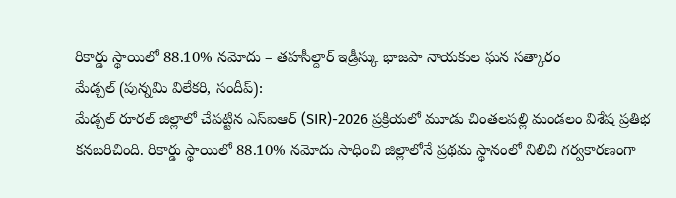రికార్డు స్థాయిలో 88.10% నమోదు – తహసీల్దార్ ఇడ్రీస్కు భాజపా నాయకుల ఘన సత్కారం
మేడ్చల్ (పున్నమి విలేకరి, సందీప్):
మేడ్చల్ రూరల్ జిల్లాలో చేపట్టిన ఎస్ఐఆర్ (SIR)-2026 ప్రక్రియలో మూడు చింతలపల్లి మండలం విశేష ప్రతిభ కనబరిచింది. రికార్డు స్థాయిలో 88.10% నమోదు సాధించి జిల్లాలోనే ప్రథమ స్థానంలో నిలిచి గర్వకారణంగా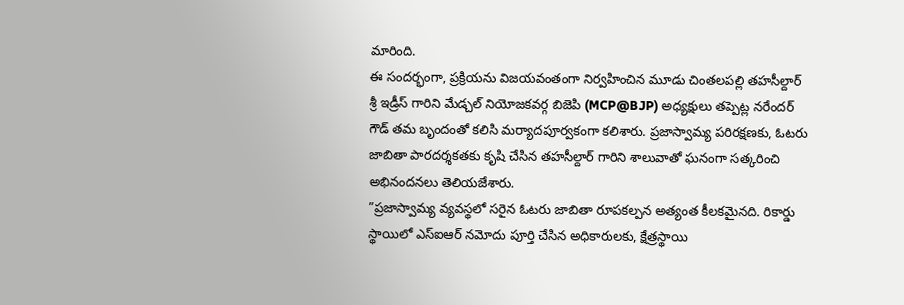మారింది.
ఈ సందర్భంగా, ప్రక్రియను విజయవంతంగా నిర్వహించిన మూడు చింతలపల్లి తహసీల్దార్ శ్రీ ఇడ్రీస్ గారిని మేడ్చల్ నియోజకవర్గ బిజెపి (MCP@BJP) అధ్యక్షులు తప్పెట్ల నరేందర్ గౌడ్ తమ బృందంతో కలిసి మర్యాదపూర్వకంగా కలిశారు. ప్రజాస్వామ్య పరిరక్షణకు, ఓటరు జాబితా పారదర్శకతకు కృషి చేసిన తహసీల్దార్ గారిని శాలువాతో ఘనంగా సత్కరించి అభినందనలు తెలియజేశారు.
”ప్రజాస్వామ్య వ్యవస్థలో సరైన ఓటరు జాబితా రూపకల్పన అత్యంత కీలకమైనది. రికార్డు స్థాయిలో ఎస్ఐఆర్ నమోదు పూర్తి చేసిన అధికారులకు, క్షేత్రస్థాయి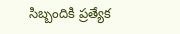సిబ్బందికి ప్రత్యేక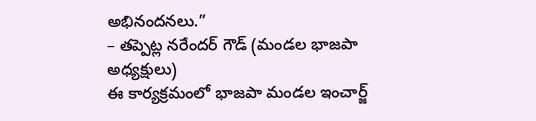అభినందనలు.”
– తప్పెట్ల నరేందర్ గౌడ్ (మండల భాజపా అధ్యక్షులు)
ఈ కార్యక్రమంలో భాజపా మండల ఇంచార్జ్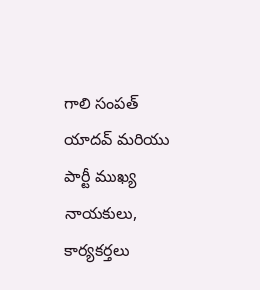గాలి సంపత్ యాదవ్ మరియు పార్టీ ముఖ్య నాయకులు, కార్యకర్తలు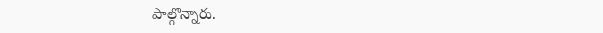పాల్గొన్నారు.